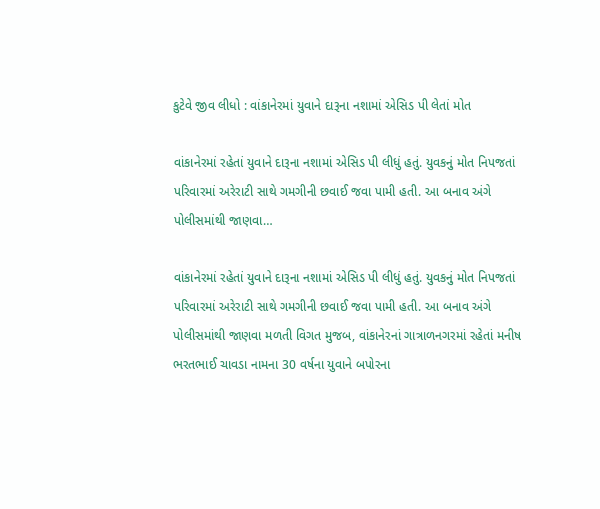કુટેવે જીવ લીધો : વાંકાનેરમાં યુવાને દારૂના નશામાં એસિડ પી લેતાં મોત

વાંકાનેરમાં રહેતાં યુવાને દારૂના નશામાં એસિડ પી લીધું હતું. યુવકનું મોત નિપજતાં પરિવારમાં અરેરાટી સાથે ગમગીની છવાઈ જવા પામી હતી. આ બનાવ અંગે પોલીસમાંથી જાણવા…

વાંકાનેરમાં રહેતાં યુવાને દારૂના નશામાં એસિડ પી લીધું હતું. યુવકનું મોત નિપજતાં પરિવારમાં અરેરાટી સાથે ગમગીની છવાઈ જવા પામી હતી. આ બનાવ અંગે પોલીસમાંથી જાણવા મળતી વિગત મુજબ, વાંકાનેરનાં ગાત્રાળનગરમાં રહેતાં મનીષ ભરતભાઈ ચાવડા નામના 30 વર્ષના યુવાને બપોરના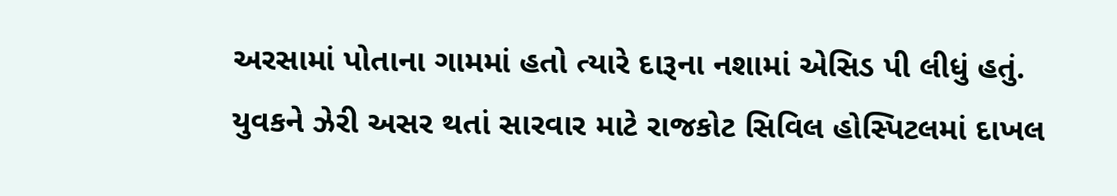અરસામાં પોતાના ગામમાં હતો ત્યારે દારૂના નશામાં એસિડ પી લીધું હતું. યુવકને ઝેરી અસર થતાં સારવાર માટે રાજકોટ સિવિલ હોસ્પિટલમાં દાખલ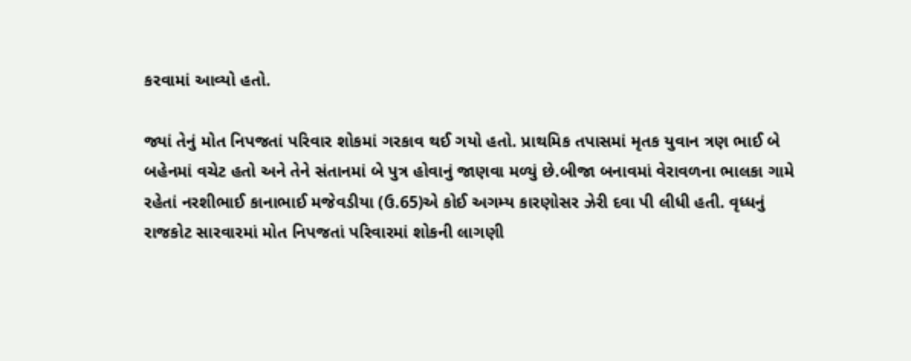કરવામાં આવ્યો હતો.

જ્યાં તેનું મોત નિપજતાં પરિવાર શોકમાં ગરકાવ થઈ ગયો હતો. પ્રાથમિક તપાસમાં મૃતક યુવાન ત્રણ ભાઈ બે બહેનમાં વચેટ હતો અને તેને સંતાનમાં બે પુત્ર હોવાનું જાણવા મળ્યું છે.બીજા બનાવમાં વેરાવળના ભાલકા ગામે રહેતાં નરશીભાઈ કાનાભાઈ મજેવડીયા (ઉ.65)એ કોઈ અગમ્ય કારણોસર ઝેરી દવા પી લીધી હતી. વૃધ્ધનું રાજકોટ સારવારમાં મોત નિપજતાં પરિવારમાં શોકની લાગણી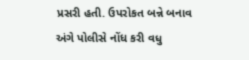પ્રસરી હતી. ઉપરોકત બન્ને બનાવ અંગે પોલીસે નોંધ કરી વધુ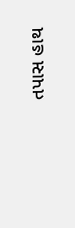તપાસ હાથ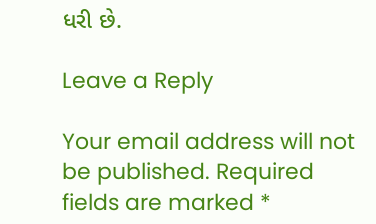ધરી છે.

Leave a Reply

Your email address will not be published. Required fields are marked *